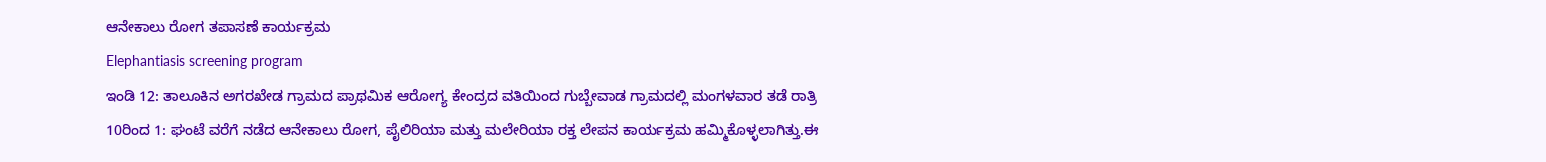ಆನೇಕಾಲು ರೋಗ ತಪಾಸಣೆ ಕಾರ್ಯಕ್ರಮ
Elephantiasis screening program
ಇಂಡಿ 12: ತಾಲೂಕಿನ ಅಗರಖೇಡ ಗ್ರಾಮದ ಪ್ರಾಥಮಿಕ ಆರೋಗ್ಯ ಕೇಂದ್ರದ ವತಿಯಿಂದ ಗುಬ್ಬೇವಾಡ ಗ್ರಾಮದಲ್ಲಿ ಮಂಗಳವಾರ ತಡೆ ರಾತ್ರಿ 10ರಿಂದ 1: ಘಂಟೆ ವರೆಗೆ ನಡೆದ ಆನೇಕಾಲು ರೋಗ, ಪೈಲಿರಿಯಾ ಮತ್ತು ಮಲೇರಿಯಾ ರಕ್ತ ಲೇಪನ ಕಾರ್ಯಕ್ರಮ ಹಮ್ಮಿಕೊಳ್ಳಲಾಗಿತ್ತು.ಈ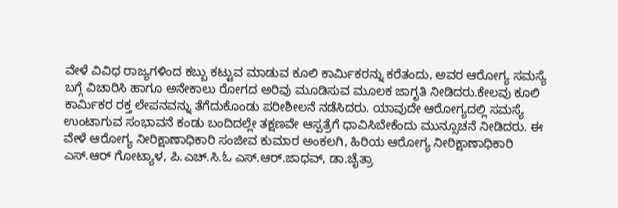ವೇಳೆ ವಿವಿಧ ರಾಜ್ಯಗಳಿಂದ ಕಬ್ಬು ಕಟ್ಟುವ ಮಾಡುವ ಕೂಲಿ ಕಾರ್ಮಿಕರನ್ನು ಕರೆತಂದು, ಅವರ ಆರೋಗ್ಯ ಸಮಸ್ಯೆ ಬಗ್ಗೆ ವಿಚಾರಿಸಿ ಹಾಗೂ ಅನೇಕಾಲು ರೋಗದ ಅರಿವು ಮೂಡಿಸುವ ಮೂಲಕ ಜಾಗೃತಿ ನೀಡಿದರು.ಕೇಲವು ಕೂಲಿ ಕಾರ್ಮಿಕರ ರಕ್ತ ಲೇಪನವನ್ನು ತೆಗೆದುಕೊಂಡು ಪರೀಶೀಲನೆ ನಡೆಸಿದರು. ಯಾವುದೇ ಆರೋಗ್ಯದಲ್ಲಿ ಸಮಸ್ಯೆ ಉಂಟಾಗುವ ಸಂಭಾವನೆ ಕಂಡು ಬಂದಿದಲ್ಲೇ ತಕ್ಷಣವೇ ಆಸ್ಪತ್ರೆಗೆ ಧಾವಿಸಿಬೇಕೆಂದು ಮುನ್ಸೂಚನೆ ನೀಡಿದರು. ಈ ವೇಳೆ ಆರೋಗ್ಯ ನೀರಿಕ್ಷಾಣಾಧಿಕಾರಿ ಸಂಜೀವ ಕುಮಾರ ಅಂಕಲಗಿ, ಹಿರಿಯ ಆರೋಗ್ಯ ನೀರಿಕ್ಷಾಣಾಧಿಕಾರಿ ಎಸ್.ಆರ್ ಗೋಟ್ಯಾಳ, ಪಿ.ಎಚ್.ಸಿ.ಓ ಎಸ್.ಆರ್.ಜಾಧವ್, ಡಾ.ಚೈತ್ರಾ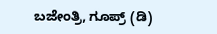ಬಜೇಂತ್ರಿ, ಗೂಪ್ರ್ (ಡಿ)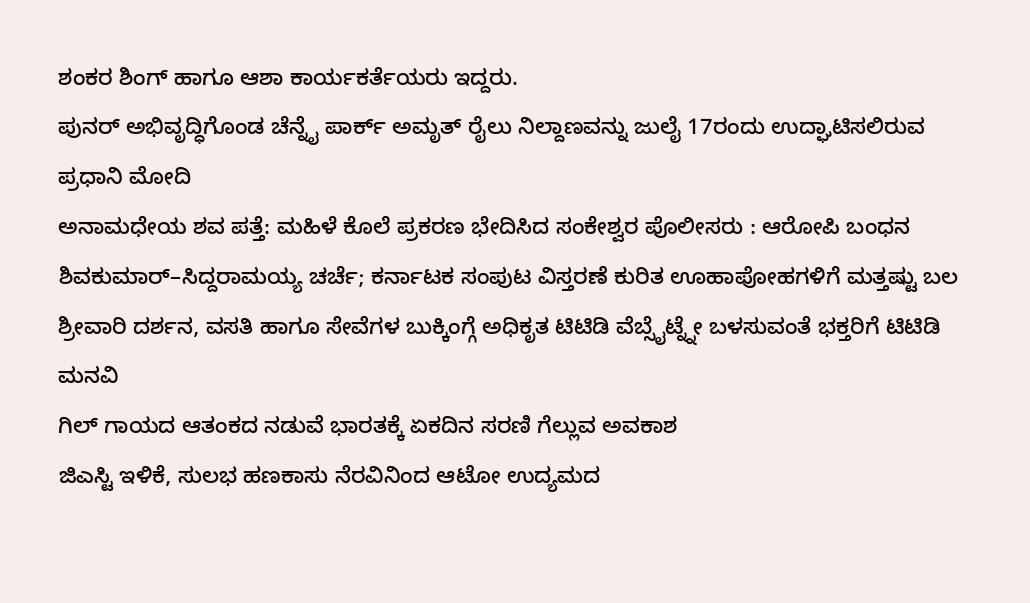ಶಂಕರ ಶಿಂಗ್ ಹಾಗೂ ಆಶಾ ಕಾರ್ಯಕರ್ತೆಯರು ಇದ್ದರು.
ಪುನರ್ ಅಭಿವೃದ್ಧಿಗೊಂಡ ಚೆನ್ನೈ ಪಾರ್ಕ್ ಅಮೃತ್ ರೈಲು ನಿಲ್ದಾಣವನ್ನು ಜುಲೈ 17ರಂದು ಉದ್ಘಾಟಿಸಲಿರುವ ಪ್ರಧಾನಿ ಮೋದಿ
ಅನಾಮಧೇಯ ಶವ ಪತ್ತೆ: ಮಹಿಳೆ ಕೊಲೆ ಪ್ರಕರಣ ಭೇದಿಸಿದ ಸಂಕೇಶ್ವರ ಪೊಲೀಸರು : ಆರೋಪಿ ಬಂಧನ
ಶಿವಕುಮಾರ್–ಸಿದ್ದರಾಮಯ್ಯ ಚರ್ಚೆ; ಕರ್ನಾಟಕ ಸಂಪುಟ ವಿಸ್ತರಣೆ ಕುರಿತ ಊಹಾಪೋಹಗಳಿಗೆ ಮತ್ತಷ್ಟು ಬಲ
ಶ್ರೀವಾರಿ ದರ್ಶನ, ವಸತಿ ಹಾಗೂ ಸೇವೆಗಳ ಬುಕ್ಕಿಂಗ್ಗೆ ಅಧಿಕೃತ ಟಿಟಿಡಿ ವೆಬ್ಸೈಟ್ನ್ನೇ ಬಳಸುವಂತೆ ಭಕ್ತರಿಗೆ ಟಿಟಿಡಿ ಮನವಿ
ಗಿಲ್ ಗಾಯದ ಆತಂಕದ ನಡುವೆ ಭಾರತಕ್ಕೆ ಏಕದಿನ ಸರಣಿ ಗೆಲ್ಲುವ ಅವಕಾಶ
ಜಿಎಸ್ಟಿ ಇಳಿಕೆ, ಸುಲಭ ಹಣಕಾಸು ನೆರವಿನಿಂದ ಆಟೋ ಉದ್ಯಮದ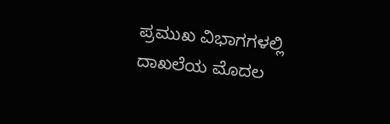ಪ್ರಮುಖ ವಿಭಾಗಗಳಲ್ಲಿ ದಾಖಲೆಯ ಮೊದಲ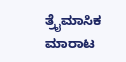ತ್ರೈಮಾಸಿಕ ಮಾರಾಟ